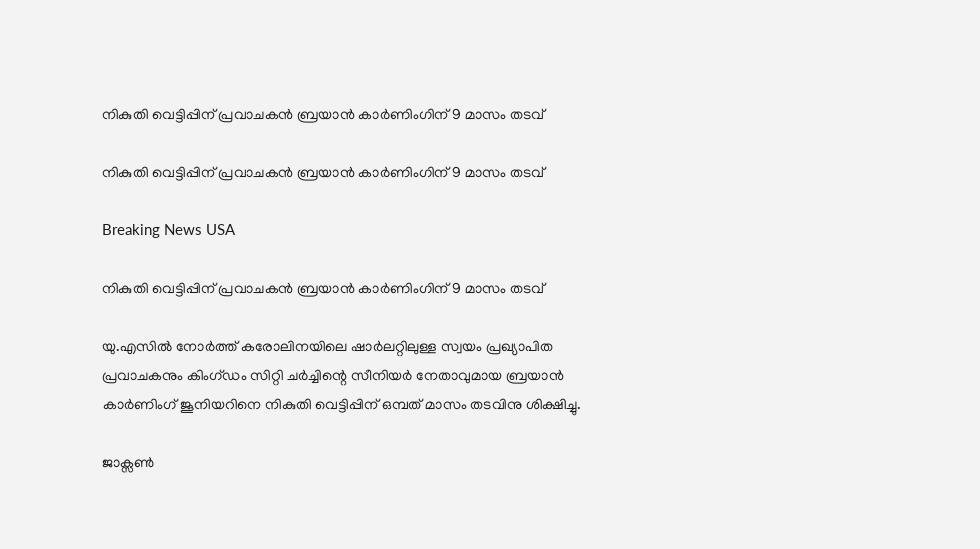നികുതി വെട്ടിപ്പിന് പ്രവാചകന്‍ ബ്രയാന്‍ കാര്‍ണിംഗിന് 9 മാസം തടവ്

നികുതി വെട്ടിപ്പിന് പ്രവാചകന്‍ ബ്രയാന്‍ കാര്‍ണിംഗിന് 9 മാസം തടവ്

Breaking News USA

നികുതി വെട്ടിപ്പിന് പ്രവാചകന്‍ ബ്രയാന്‍ കാര്‍ണിംഗിന് 9 മാസം തടവ്

യു.എസില്‍ നോര്‍ത്ത് കരോലിനയിലെ ഷാര്‍ലറ്റിലുള്ള സ്വയം പ്രഖ്യാപിത പ്രവാചകനും കിംഗ്ഡം സിറ്റി ചര്‍ച്ചിന്റെ സീനിയര്‍ നേതാവുമായ ബ്രയാന്‍ കാര്‍ണിംഗ് ജൂനിയറിനെ നികുതി വെട്ടിപ്പിന് ഒമ്പത് മാസം തടവിനു ശിക്ഷിച്ചു.

ജാക്സണ്‍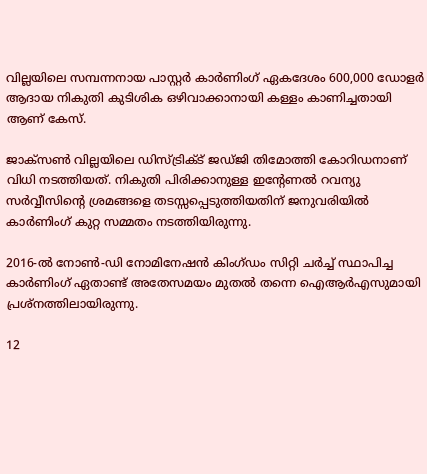വില്ലയിലെ സമ്പന്നനായ പാസ്റ്റര്‍ കാര്‍ണിംഗ് ഏകദേശം 600,000 ഡോളര്‍ ആദായ നികുതി കുടിശിക ഒഴിവാക്കാനായി കള്ളം കാണിച്ചതായി ആണ് കേസ്.

ജാക്സണ്‍ വില്ലയിലെ ഡിസ്ട്രിക്ട് ജഡ്ജി തിമോത്തി കോറിഡനാണ് വിധി നടത്തിയത്. നികുതി പിരിക്കാനുള്ള ഇന്റേണല്‍ റവന്യു സര്‍വ്വീസിന്റെ ശ്രമങ്ങളെ തടസ്സപ്പെടുത്തിയതിന് ജനുവരിയില്‍ കാര്‍ണിംഗ് കുറ്റ സമ്മതം നടത്തിയിരുന്നു.

2016-ല്‍ നോണ്‍-ഡി നോമിനേഷന്‍ കിംഗ്ഡം സിറ്റി ചര്‍ച്ച് സ്ഥാപിച്ച കാര്‍ണിംഗ് ഏതാണ്ട് അതേസമയം മുതല്‍ തന്നെ ഐആര്‍എസുമായി പ്രശ്നത്തിലായിരുന്നു.

12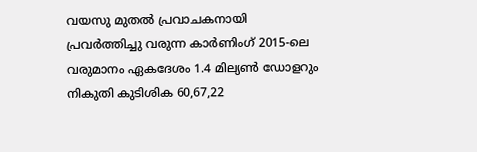വയസു മുതല്‍ പ്രവാചകനായി പ്രവര്‍ത്തിച്ചു വരുന്ന കാര്‍ണിംഗ് 2015-ലെ വരുമാനം ഏകദേശം 1.4 മില്യണ്‍ ഡോളറും നികുതി കുടിശിക 60,67,22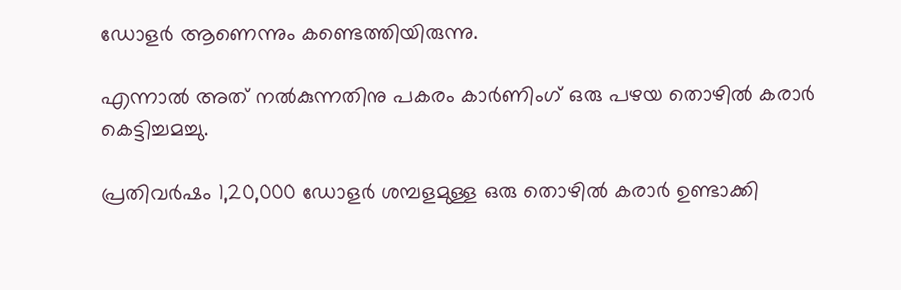ഡോളര്‍ ആണെന്നും കണ്ടെത്തിയിരുന്നു.

എന്നാല്‍ അത് നല്‍കുന്നതിനു പകരം കാര്‍ണിംഗ് ഒരു പഴയ തൊഴില്‍ കരാര്‍ കെട്ടിച്ചമച്ചു.

പ്രതിവര്‍ഷം 1,20,000 ഡോളര്‍ ശമ്പളമുള്ള ഒരു തൊഴില്‍ കരാര്‍ ഉണ്ടാക്കി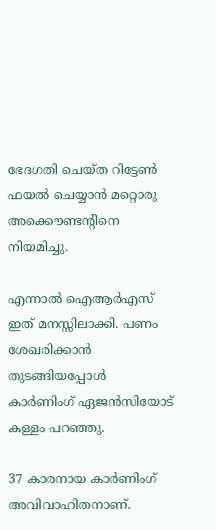ഭേദഗതി ചെയ്ത റിട്ടേണ്‍ ഫയല്‍ ചെയ്യാന്‍ മറ്റൊരു അക്കൌണ്ടന്റിനെ നിയമിച്ചു.

എന്നാല്‍ ഐആര്‍എസ് ഇത് മനസ്സിലാക്കി. പണം ശേഖരിക്കാന്‍ തുടങ്ങിയപ്പോള്‍ കാര്‍ണിംഗ് ഏജന്‍സിയോട് കള്ളം പറഞ്ഞു.

37 കാരനായ കാര്‍ണിംഗ് അവിവാഹിതനാണ്.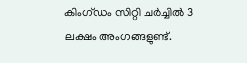കിംഗ്ഡം സിറ്റി ചര്‍ച്ചില്‍ 3 ലക്ഷം അംഗങ്ങളുണ്ട്.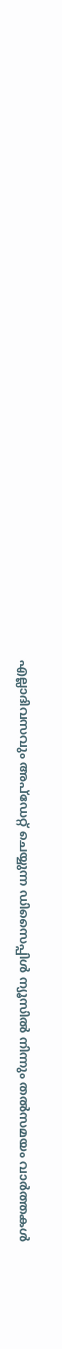എല്ലാദിവസവും അപ്ഡേറ്റ് ചെയ്യുന്ന ഡിസൈപ്പിൾ ന്യൂസിൽ നിന്നും തൽസമയം വാർത്തകൾ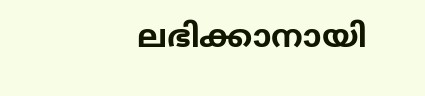ലഭിക്കാനായി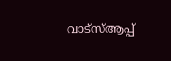വാട്സ്ആപ്പ്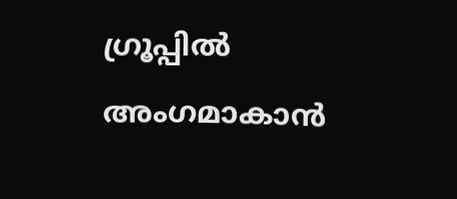ഗ്രൂപ്പിൽ അംഗമാകാൻ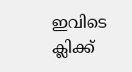ഇവിടെ ക്ലിക്ക്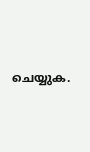ചെയ്യുക.